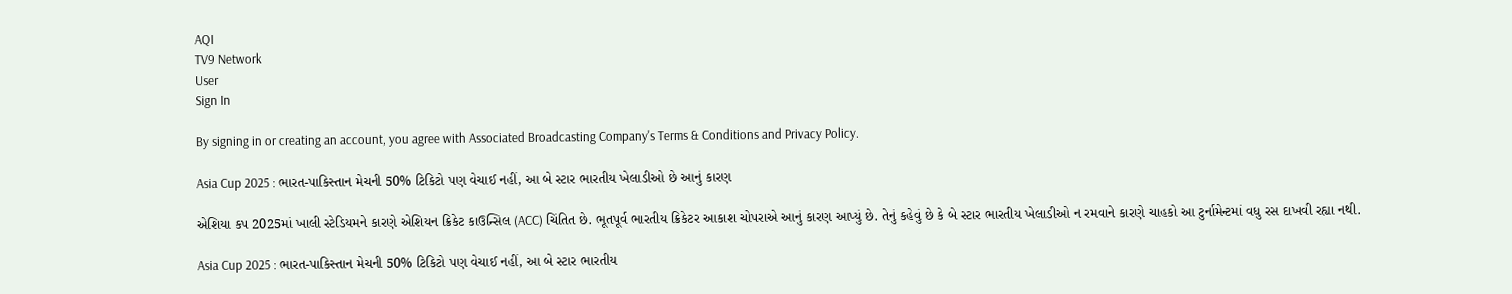AQI
TV9 Network
User
Sign In

By signing in or creating an account, you agree with Associated Broadcasting Company's Terms & Conditions and Privacy Policy.

Asia Cup 2025 : ભારત-પાકિસ્તાન મેચની 50% ટિકિટો પણ વેચાઈ નહીં, આ બે સ્ટાર ભારતીય ખેલાડીઓ છે આનું કારણ

એશિયા કપ 2025માં ખાલી સ્ટેડિયમને કારણે એશિયન ક્રિકેટ કાઉન્સિલ (ACC) ચિંતિત છે. ભૂતપૂર્વ ભારતીય ક્રિકેટર આકાશ ચોપરાએ આનું કારણ આપ્યું છે. તેનું કહેવું છે કે બે સ્ટાર ભારતીય ખેલાડીઓ ન રમવાને કારણે ચાહકો આ ટુર્નામેન્ટમાં વધુ રસ દાખવી રહ્યા નથી.

Asia Cup 2025 : ભારત-પાકિસ્તાન મેચની 50% ટિકિટો પણ વેચાઈ નહીં, આ બે સ્ટાર ભારતીય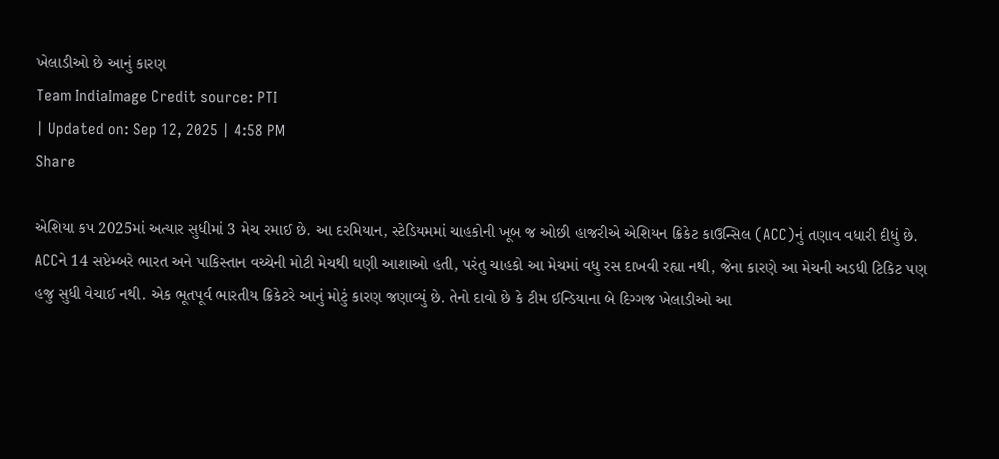ખેલાડીઓ છે આનું કારણ
Team IndiaImage Credit source: PTI
| Updated on: Sep 12, 2025 | 4:58 PM
Share

એશિયા કપ 2025માં અત્યાર સુધીમાં 3 મેચ રમાઈ છે. આ દરમિયાન, સ્ટેડિયમમાં ચાહકોની ખૂબ જ ઓછી હાજરીએ એશિયન ક્રિકેટ કાઉન્સિલ (ACC)નું તણાવ વધારી દીધું છે. ACCને 14 સપ્ટેમ્બરે ભારત અને પાકિસ્તાન વચ્ચેની મોટી મેચથી ઘણી આશાઓ હતી, પરંતુ ચાહકો આ મેચમાં વધુ રસ દાખવી રહ્યા નથી, જેના કારણે આ મેચની અડધી ટિકિટ પણ હજુ સુધી વેચાઈ નથી. એક ભૂતપૂર્વ ભારતીય ક્રિકેટરે આનું મોટું કારણ જણાવ્યું છે. તેનો દાવો છે કે ટીમ ઈન્ડિયાના બે દિગ્ગજ ખેલાડીઓ આ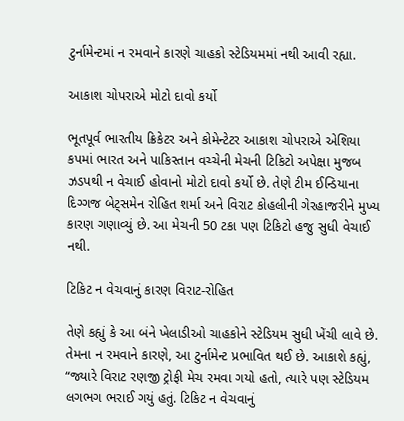ટુર્નામેન્ટમાં ન રમવાને કારણે ચાહકો સ્ટેડિયમમાં નથી આવી રહ્યા.

આકાશ ચોપરાએ મોટો દાવો કર્યો

ભૂતપૂર્વ ભારતીય ક્રિકેટર અને કોમેન્ટેટર આકાશ ચોપરાએ એશિયા કપમાં ભારત અને પાકિસ્તાન વચ્ચેની મેચની ટિકિટો અપેક્ષા મુજબ ઝડપથી ન વેચાઈ હોવાનો મોટો દાવો કર્યો છે. તેણે ટીમ ઈન્ડિયાના દિગ્ગજ બેટ્સમેન રોહિત શર્મા અને વિરાટ કોહલીની ગેરહાજરીને મુખ્ય કારણ ગણાવ્યું છે. આ મેચની 50 ટકા પણ ટિકિટો હજુ સુધી વેચાઈ નથી.

ટિકિટ ન વેચવાનું કારણ વિરાટ-રોહિત

તેણે કહ્યું કે આ બંને ખેલાડીઓ ચાહકોને સ્ટેડિયમ સુધી ખેંચી લાવે છે. તેમના ન રમવાને કારણે, આ ટુર્નામેન્ટ પ્રભાવિત થઈ છે. આકાશે કહ્યું, “જ્યારે વિરાટ રણજી ટ્રોફી મેચ રમવા ગયો હતો, ત્યારે પણ સ્ટેડિયમ લગભગ ભરાઈ ગયું હતું. ટિકિટ ન વેચવાનું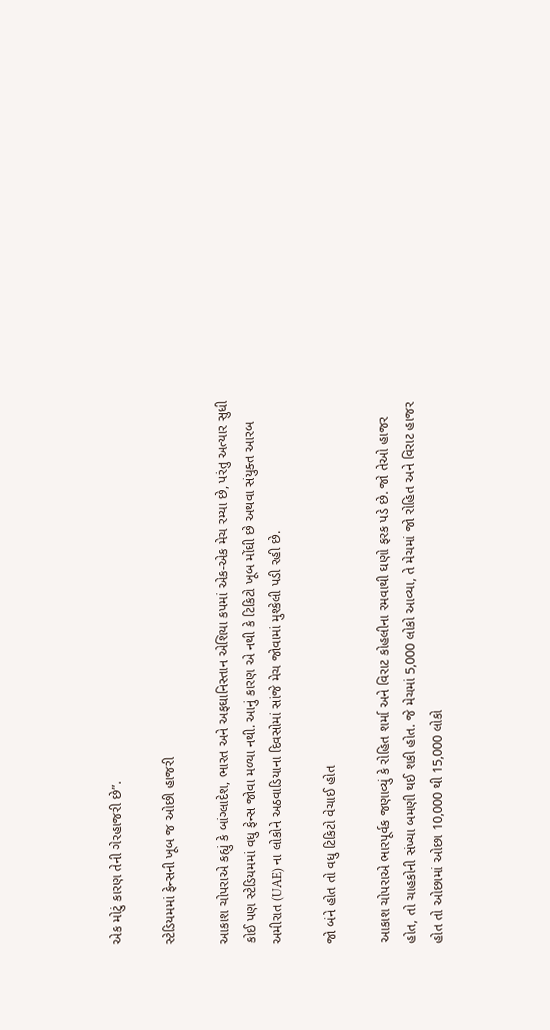એક મોટું કારણ તેની ગેરહાજરી છે”.

સ્ટેડિયમમાં ફેન્સની ખૂબ જ ઓછી હાજરી

આકાશ ચોપરાએ કહ્યું કે બાંગ્લાદેશ, ભારત અને અફઘાનિસ્તાન એશિયા કપમાં એક-એક મેચ રમ્યા છે, પરંતુ અત્યાર સુધી કોઈ પણ સ્ટેડિયમમાં વધુ ફેન્સ જોવા મળ્યા નથી. આનું કારણ એ નથી કે ટિકિટો ખૂબ મોંઘી છે અથવા સંયુક્ત આરબ અમીરાત (UAE) ના લોકોને અઠવાડિયાના દિવસોમાં સાંજે મેચ જોવામાં મુશ્કેલી પડી રહી છે.

જો બંને હોત તો વધુ ટિકિટો વેચાઈ હોત

આકાશ ચોપરાએ ભારપૂર્વક જણાવ્યું કે રોહિત શર્મા અને વિરાટ કોહલીના રમવાથી ઘણો ફરક પડે છે. જો તેઓ હાજર હોત, તો ચાહકોની સંખ્યા બમણી થઈ શકી હોત. જે મેચમાં 5,000 લોકો આવ્યા, તે મેચમાં જો રોહિત અને વિરાટ હાજર હોત તો ઓછામાં ઓછા 10,000 થી 15,000 લોકો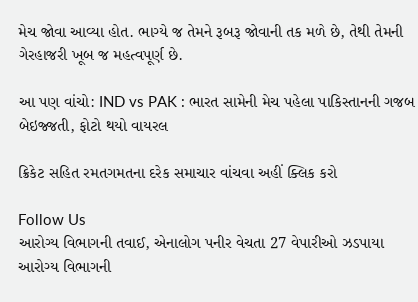મેચ જોવા આવ્યા હોત. ભાગ્યે જ તેમને રૂબરૂ જોવાની તક મળે છે, તેથી તેમની ગેરહાજરી ખૂબ જ મહત્વપૂર્ણ છે.

આ પણ વાંચો: IND vs PAK : ભારત સામેની મેચ પહેલા પાકિસ્તાનની ગજબ બેઇજ્જતી, ફોટો થયો વાયરલ

ક્રિકેટ સહિત રમતગમતના દરેક સમાચાર વાંચવા અહીં ક્લિક કરો

Follow Us
આરોગ્ય વિભાગની તવાઈ, એનાલોગ પનીર વેચતા 27 વેપારીઓ ઝડપાયા
આરોગ્ય વિભાગની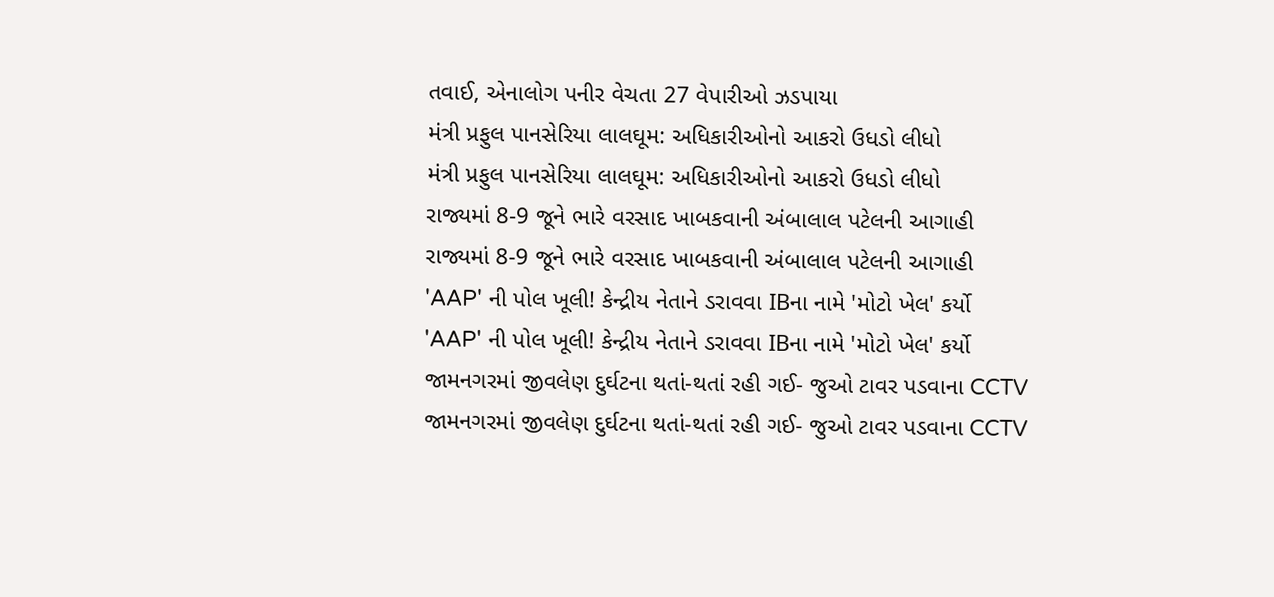તવાઈ, એનાલોગ પનીર વેચતા 27 વેપારીઓ ઝડપાયા
મંત્રી પ્રફુલ પાનસેરિયા લાલઘૂમ: અધિકારીઓનો આકરો ઉધડો લીધો
મંત્રી પ્રફુલ પાનસેરિયા લાલઘૂમ: અધિકારીઓનો આકરો ઉધડો લીધો
રાજ્યમાં 8-9 જૂને ભારે વરસાદ ખાબકવાની અંબાલાલ પટેલની આગાહી
રાજ્યમાં 8-9 જૂને ભારે વરસાદ ખાબકવાની અંબાલાલ પટેલની આગાહી
'AAP' ની પોલ ખૂલી! કેન્દ્રીય નેતાને ડરાવવા IBના નામે 'મોટો ખેલ' કર્યો
'AAP' ની પોલ ખૂલી! કેન્દ્રીય નેતાને ડરાવવા IBના નામે 'મોટો ખેલ' કર્યો
જામનગરમાં જીવલેણ દુર્ઘટના થતાં-થતાં રહી ગઈ- જુઓ ટાવર પડવાના CCTV
જામનગરમાં જીવલેણ દુર્ઘટના થતાં-થતાં રહી ગઈ- જુઓ ટાવર પડવાના CCTV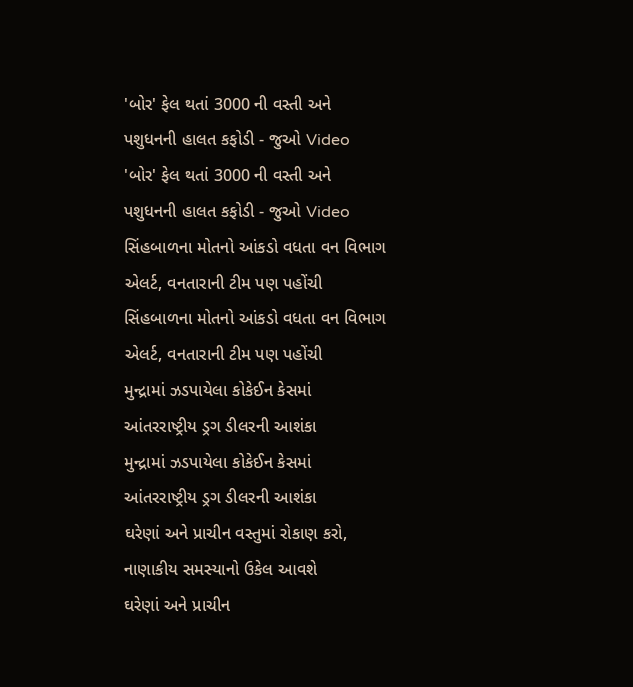'બોર' ફેલ થતાં 3000 ની વસ્તી અને પશુધનની હાલત કફોડી - જુઓ Video
'બોર' ફેલ થતાં 3000 ની વસ્તી અને પશુધનની હાલત કફોડી - જુઓ Video
સિંહબાળના મોતનો આંકડો વધતા વન વિભાગ એલર્ટ, વનતારાની ટીમ પણ પહોંચી
સિંહબાળના મોતનો આંકડો વધતા વન વિભાગ એલર્ટ, વનતારાની ટીમ પણ પહોંચી
મુન્દ્રામાં ઝડપાયેલા કોકેઈન કેસમાં આંતરરાષ્ટ્રીય ડ્રગ ડીલરની આશંકા
મુન્દ્રામાં ઝડપાયેલા કોકેઈન કેસમાં આંતરરાષ્ટ્રીય ડ્રગ ડીલરની આશંકા
ઘરેણાં અને પ્રાચીન વસ્તુમાં રોકાણ કરો, નાણાકીય સમસ્યાનો ઉકેલ આવશે
ઘરેણાં અને પ્રાચીન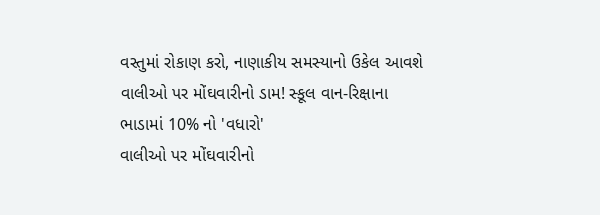વસ્તુમાં રોકાણ કરો, નાણાકીય સમસ્યાનો ઉકેલ આવશે
વાલીઓ પર મોંઘવારીનો ડામ! સ્કૂલ વાન-રિક્ષાના ભાડામાં 10% નો 'વધારો'
વાલીઓ પર મોંઘવારીનો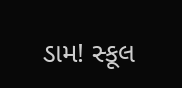ડામ! સ્કૂલ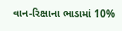વાન-રિક્ષાના ભાડામાં 10%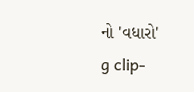નો 'વધારો'
g clip-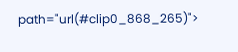path="url(#clip0_868_265)">